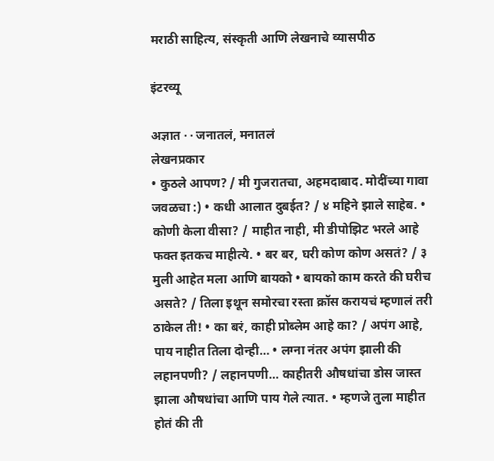मराठी साहित्य, संस्कृती आणि लेखनाचे व्यासपीठ

इंटरव्यू

अज्ञात · · जनातलं, मनातलं
लेखनप्रकार
• कुठले आपण? / मी गुजरातचा, अहमदाबाद. मोदींच्या गावा जवळचा :) • कधी आलात दुबईत? / ४ महिने झाले साहेब. • कोणी केला वीसा? / माहीत नाही, मी डीपोझिट भरले आहे फक्त इतकच माहीत्ये. • बर बर, घरी कोण कोण असतं? / ३ मुली आहेत मला आणि बायको • बायको काम करते की घरीच असते? / तिला इथून समोरचा रस्ता क्रॉस करायचं म्हणालं तरी ठाकेल ती! • का बरं, काही प्रोब्लेम आहे का? / अपंग आहे, पाय नाहीत तिला दोन्ही… • लग्ना नंतर अपंग झाली की लहानपणी? / लहानपणी… काहीतरी औषधांचा डोस जास्त झाला औषधांचा आणि पाय गेले त्यात. • म्हणजे तुला माहीत होतं की ती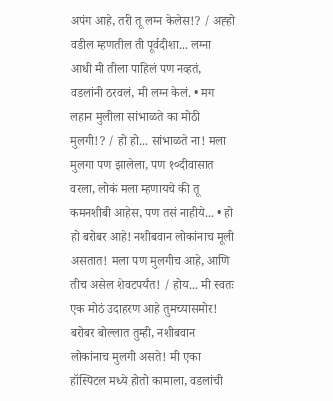अपंग आहे, तरी तू लग्न केलेस!? / अह्हो वडील म्हणतील ती पूर्वदीशा... लग्ना आधी मी तीला पाहिलं पण नव्हतं, वडलांनी ठरवलं, मी लग्न केलं. • मग लहान मुलीला सांभाळते का मोठी मुलगी!? / हो हो... सांभाळते ना! मला मुलगा पण झालेला, पण १०दीवासात वरला, लोकं मला म्हणायचे की तू कमनशीबी आहेस, पण तसं नाहीये... • हो हो बरोबर आहे! नशीबवान लोकांनाच मूली असतात! मला पण मुलगीच आहे, आणि तीच असेल शेवटपर्यंत! / होय... मी स्वतः एक मोठं उदाहरण आहे तुमच्यासमोर! बरोबर बोल्लात तुम्ही, नशीबवान लोकांनाच मुलगी असते! मी एका हॉस्पिटल मध्ये होतो कामाला, वडलांची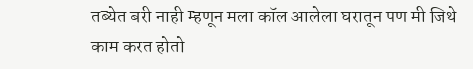तब्येत बरी नाही म्हणून मला कॉल आलेला घरातून पण मी जिथे काम करत होतो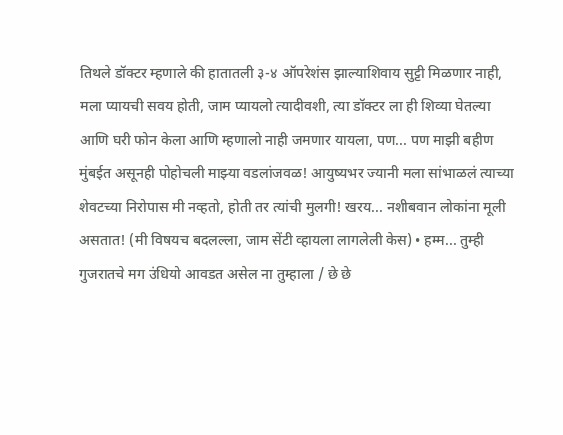तिथले डॉक्टर म्हणाले की हातातली ३-४ ऑपरेशंस झाल्याशिवाय सुट्टी मिळणार नाही, मला प्यायची सवय होती, जाम प्यायलो त्यादीवशी, त्या डॉक्टर ला ही शिव्या घेतल्या आणि घरी फोन केला आणि म्हणालो नाही जमणार यायला, पण... पण माझी बहीण मुंबईत असूनही पोहोचली माझ्या वडलांजवळ! आयुष्यभर ज्यानी मला सांभाळलं त्याच्या शेवटच्या निरोपास मी नव्हतो, होती तर त्यांची मुलगी! खरय... नशीबवान लोकांना मूली असतात! (मी विषयच बदलल्ला, जाम सेंटी व्हायला लागलेली केस) • हम्म... तुम्ही गुजरातचे मग उंधियो आवडत असेल ना तुम्हाला / छे छे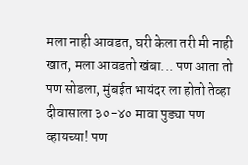मला नाही आवडत, घरी केला तरी मी नाही खात, मला आवडतो खंबा... पण आता तो पण सोडला, मुंबईत भायंदर ला होतो तेव्हा दीवासाला ३०-४० मावा पुड्या पण व्हायच्या! पण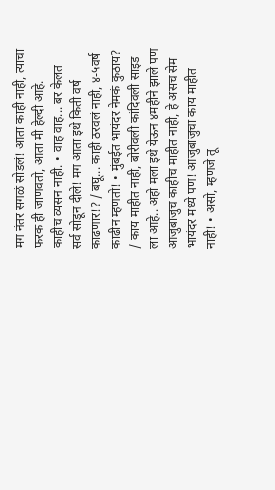मग नंतर सगळं सोडलं! आता काही नाही, त्याचा फरक ही जाणवतो, आता मी हेल्दी आहे. काहीच व्यसन नाही. • वाह वाह... बर केलत सर्व सोडून दीले! मग आता इथे किती वर्ष काढणार!? / बघू... काही ठरवलं नाही, ४-५वर्ष काढीन म्हणतो! • मुंबईत भायंदर नेमकं कुठाय? / काय माहीत नाही, बोरीवली कांदिवली साइड ला आहे.. अहो मला इथे येऊन ४महीने झाले पण आजुबाजुच काहीच माहीत नाही, हे असच सेम भायंदर मध्ये पण! आजुबाजुचा काय माहीत नाही! • असो, म्हणजे तू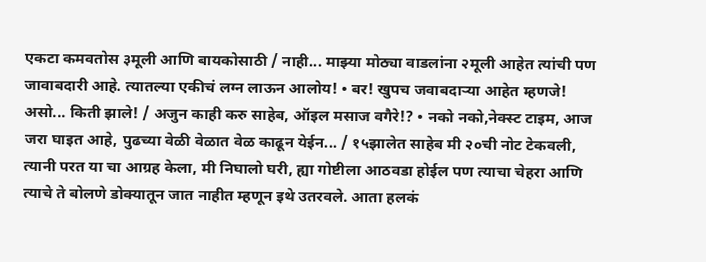एकटा कमवतोस ३मूली आणि बायकोसाठी / नाही... माझ्या मोठ्या वाडलांना २मूली आहेत त्यांची पण जावाबदारी आहे. त्यातल्या एकीचं लग्न लाऊन आलोय! • बर! खुपच जवाबदाऱ्या आहेत म्हणजे! असो... किती झाले! / अजुन काही करु साहेब, ऑइल मसाज वगैरे!? • नको नको,नेक्स्ट टाइम, आज जरा घाइत आहे, पुढच्या वेळी वेळात वेळ काढून येईन... / १५झालेत साहेब मी २०ची नोट टेकवली, त्यानी परत या चा आग्रह केला, मी निघालो घरी, ह्या गोष्टीला आठवडा होईल पण त्याचा चेहरा आणि त्याचे ते बोलणे डोक्यातून जात नाहीत म्हणून इथे उतरवले. आता हलकं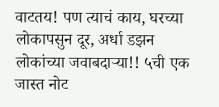वाटतय! पण त्याचं काय, घरच्या लोकापसुन दूर, अर्धा डझन लोकांच्या जवाबदाऱ्या!! ५ची एक जास्त नोट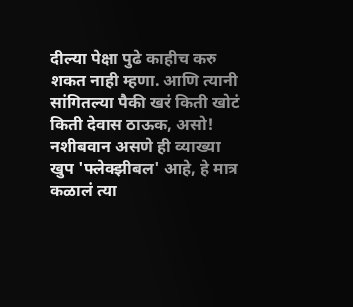दील्या पेक्षा पुढे काहीच करु शकत नाही म्हणा. आणि त्यानी सांगितल्या पैकी खरं किती खोटं किती देवास ठाऊक, असो! नशीबवान असणे ही व्याख्या खुप 'फ्लेक्झीबल' आहे, हे मात्र कळालं त्या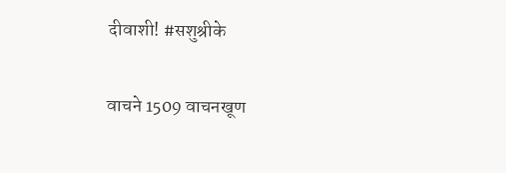दीवाशी! #सशुश्रीके

वाचने 1509 वाचनखूण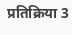प्रतिक्रिया 3